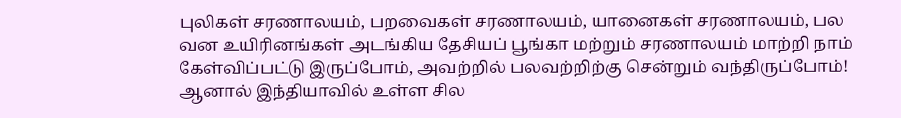புலிகள் சரணாலயம், பறவைகள் சரணாலயம், யானைகள் சரணாலயம், பல வன உயிரினங்கள் அடங்கிய தேசியப் பூங்கா மற்றும் சரணாலயம் மாற்றி நாம் கேள்விப்பட்டு இருப்போம், அவற்றில் பலவற்றிற்கு சென்றும் வந்திருப்போம்! ஆனால் இந்தியாவில் உள்ள சில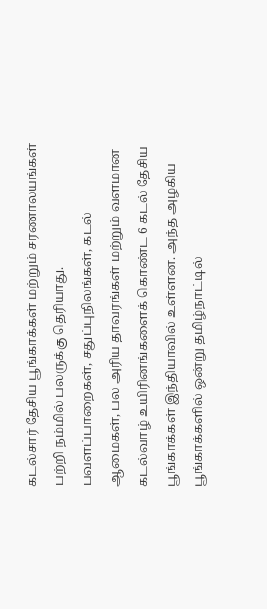கடல்சார் தேசிய பூங்காக்கள் மற்றும் சரணாலயங்கள் பற்றி நம்மில் பலருக்கு தெரியாது.
பவளப்பாறைகள், சதுப்புநிலங்கள், கடல் ஆமைகள், பல அரிய தாவரங்கள் மற்றும் வளமான கடல்வாழ் உயிரினங்களைக் கொண்ட 6 கடல் தேசிய பூங்காக்கள் இந்தியாவில் உள்ளன. அந்த அழகிய பூங்காக்களில் ஒன்று தமிழ்நாட்டில்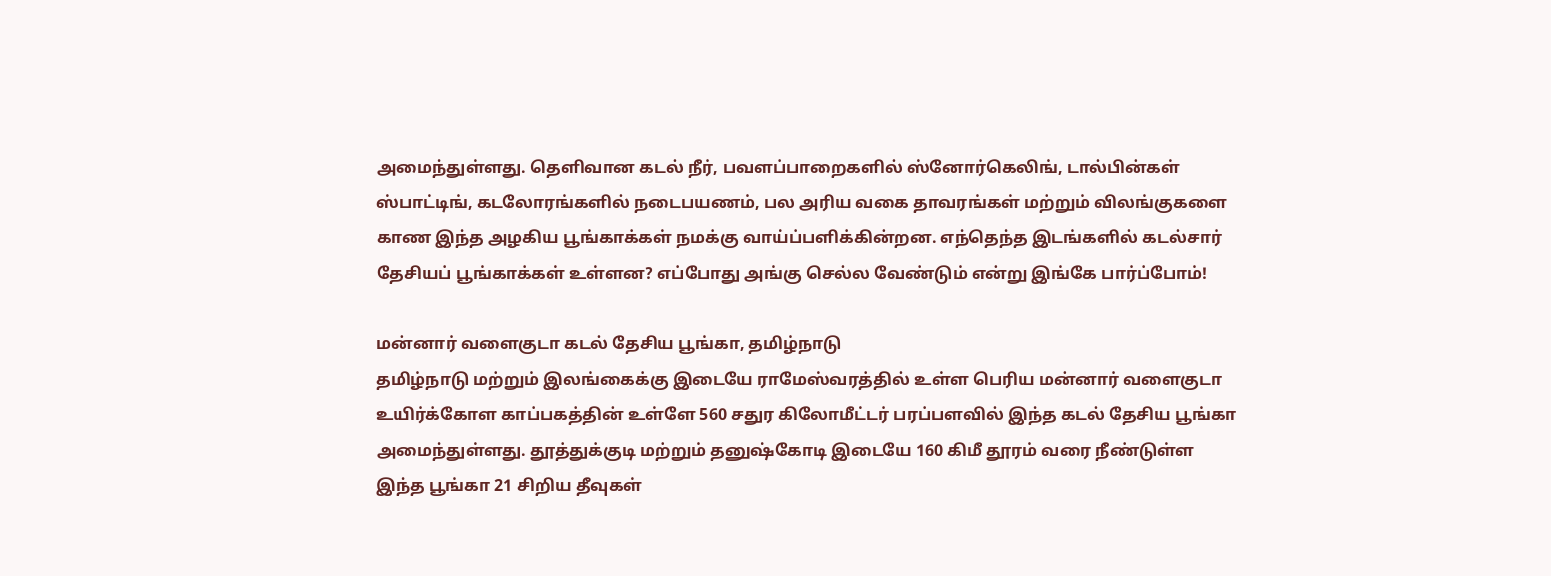அமைந்துள்ளது. தெளிவான கடல் நீர், பவளப்பாறைகளில் ஸ்னோர்கெலிங், டால்பின்கள் ஸ்பாட்டிங், கடலோரங்களில் நடைபயணம், பல அரிய வகை தாவரங்கள் மற்றும் விலங்குகளை காண இந்த அழகிய பூங்காக்கள் நமக்கு வாய்ப்பளிக்கின்றன. எந்தெந்த இடங்களில் கடல்சார் தேசியப் பூங்காக்கள் உள்ளன? எப்போது அங்கு செல்ல வேண்டும் என்று இங்கே பார்ப்போம்!

மன்னார் வளைகுடா கடல் தேசிய பூங்கா, தமிழ்நாடு
தமிழ்நாடு மற்றும் இலங்கைக்கு இடையே ராமேஸ்வரத்தில் உள்ள பெரிய மன்னார் வளைகுடா உயிர்க்கோள காப்பகத்தின் உள்ளே 560 சதுர கிலோமீட்டர் பரப்பளவில் இந்த கடல் தேசிய பூங்கா அமைந்துள்ளது. தூத்துக்குடி மற்றும் தனுஷ்கோடி இடையே 160 கிமீ தூரம் வரை நீண்டுள்ள இந்த பூங்கா 21 சிறிய தீவுகள்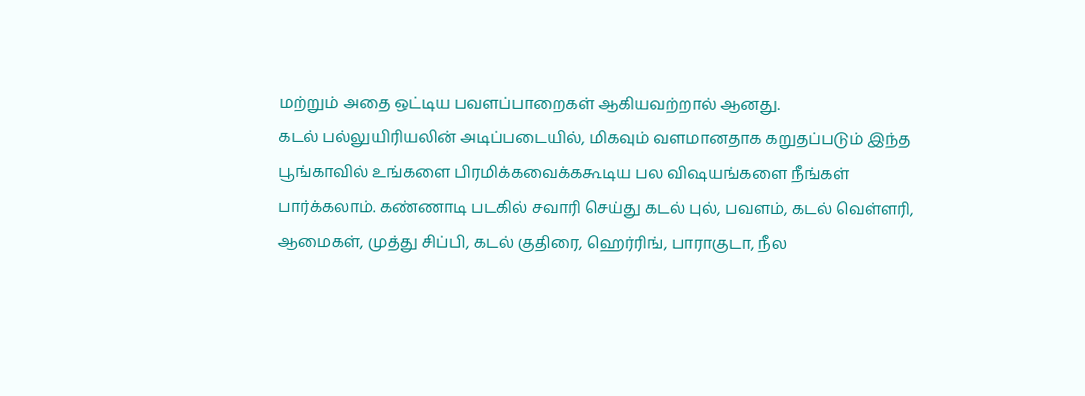மற்றும் அதை ஒட்டிய பவளப்பாறைகள் ஆகியவற்றால் ஆனது.
கடல் பல்லுயிரியலின் அடிப்படையில், மிகவும் வளமானதாக கறுதப்படும் இந்த பூங்காவில் உங்களை பிரமிக்கவைக்ககூடிய பல விஷயங்களை நீங்கள் பார்க்கலாம். கண்ணாடி படகில் சவாரி செய்து கடல் புல், பவளம், கடல் வெள்ளரி, ஆமைகள், முத்து சிப்பி, கடல் குதிரை, ஹெர்ரிங், பாராகுடா, நீல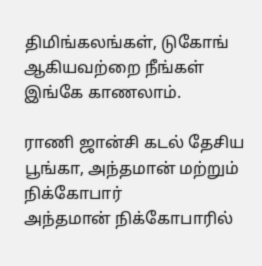திமிங்கலங்கள், டுகோங் ஆகியவற்றை நீங்கள் இங்கே காணலாம்.

ராணி ஜான்சி கடல் தேசிய பூங்கா, அந்தமான் மற்றும் நிக்கோபார்
அந்தமான் நிக்கோபாரில்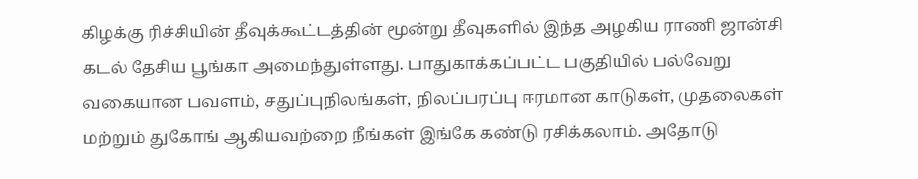கிழக்கு ரிச்சியின் தீவுக்கூட்டத்தின் மூன்று தீவுகளில் இந்த அழகிய ராணி ஜான்சி கடல் தேசிய பூங்கா அமைந்துள்ளது. பாதுகாக்கப்பட்ட பகுதியில் பல்வேறு வகையான பவளம், சதுப்புநிலங்கள், நிலப்பரப்பு ஈரமான காடுகள், முதலைகள் மற்றும் துகோங் ஆகியவற்றை நீங்கள் இங்கே கண்டு ரசிக்கலாம். அதோடு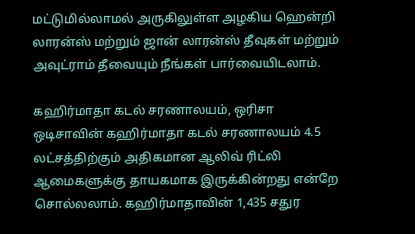மட்டுமில்லாமல் அருகிலுள்ள அழகிய ஹென்றி லாரன்ஸ் மற்றும் ஜான் லாரன்ஸ் தீவுகள் மற்றும் அவுட்ராம் தீவையும் நீங்கள் பார்வையிடலாம்.

கஹிர்மாதா கடல் சரணாலயம், ஒரிசா
ஒடிசாவின் கஹிர்மாதா கடல் சரணாலயம் 4.5 லட்சத்திற்கும் அதிகமான ஆலிவ் ரிட்லி ஆமைகளுக்கு தாயகமாக இருக்கின்றது என்றே சொல்லலாம். கஹிர்மாதாவின் 1,435 சதுர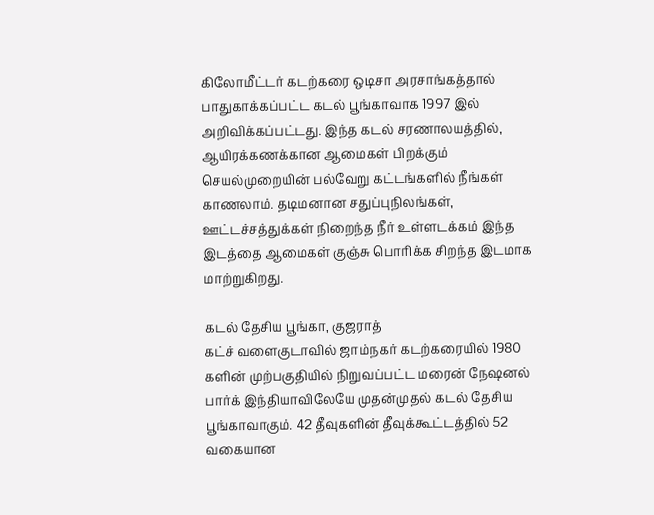கிலோமீட்டர் கடற்கரை ஒடிசா அரசாங்கத்தால் பாதுகாக்கப்பட்ட கடல் பூங்காவாக 1997 இல் அறிவிக்கப்பட்டது. இந்த கடல் சரணாலயத்தில், ஆயிரக்கணக்கான ஆமைகள் பிறக்கும் செயல்முறையின் பல்வேறு கட்டங்களில் நீங்கள் காணலாம். தடிமனான சதுப்புநிலங்கள், ஊட்டச்சத்துக்கள் நிறைந்த நீர் உள்ளடக்கம் இந்த இடத்தை ஆமைகள் குஞ்சு பொரிக்க சிறந்த இடமாக மாற்றுகிறது.

கடல் தேசிய பூங்கா, குஜராத்
கட்ச் வளைகுடாவில் ஜாம்நகர் கடற்கரையில் 1980 களின் முற்பகுதியில் நிறுவப்பட்ட மரைன் நேஷனல் பார்க் இந்தியாவிலேயே முதன்முதல் கடல் தேசிய பூங்காவாகும். 42 தீவுகளின் தீவுக்கூட்டத்தில் 52 வகையான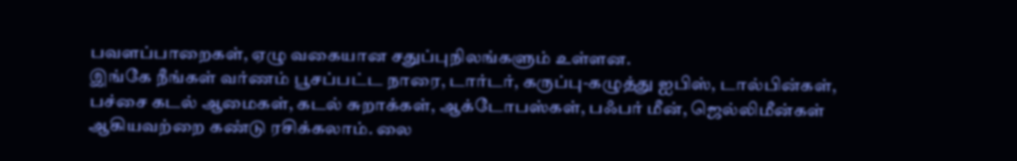பவளப்பாறைகள், ஏழு வகையான சதுப்புநிலங்களும் உள்ளன.
இங்கே நீங்கள் வர்ணம் பூசப்பட்ட நாரை, டார்டர், கருப்பு-கழுத்து ஐபிஸ், டால்பின்கள், பச்சை கடல் ஆமைகள், கடல் சுறாக்கள், ஆக்டோபஸ்கள், பஃபர் மீன், ஜெல்லிமீன்கள் ஆகியவற்றை கண்டு ரசிக்கலாம். லை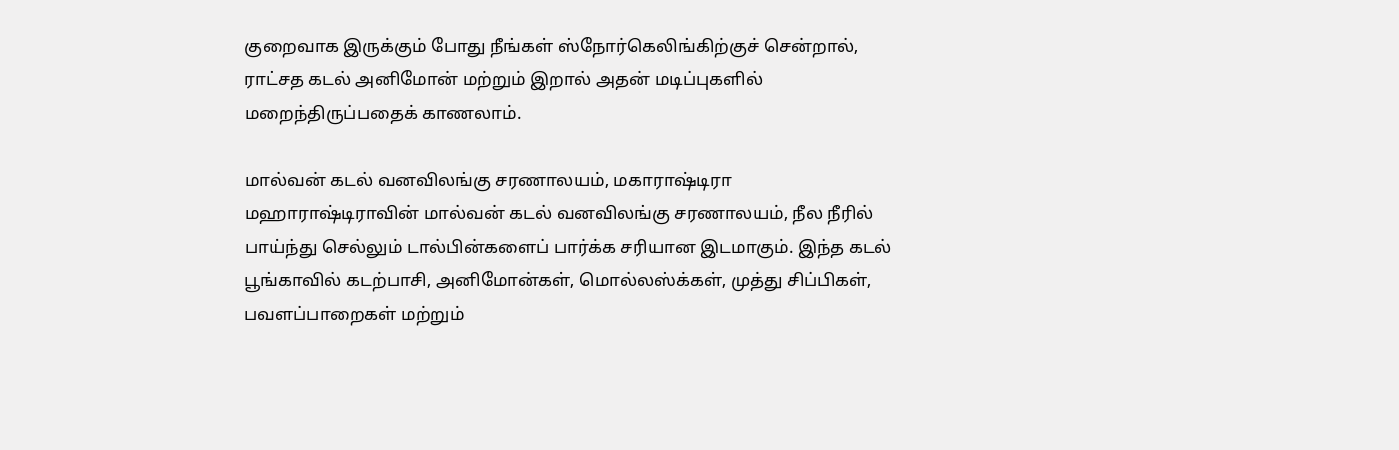குறைவாக இருக்கும் போது நீங்கள் ஸ்நோர்கெலிங்கிற்குச் சென்றால், ராட்சத கடல் அனிமோன் மற்றும் இறால் அதன் மடிப்புகளில் மறைந்திருப்பதைக் காணலாம்.

மால்வன் கடல் வனவிலங்கு சரணாலயம், மகாராஷ்டிரா
மஹாராஷ்டிராவின் மால்வன் கடல் வனவிலங்கு சரணாலயம், நீல நீரில் பாய்ந்து செல்லும் டால்பின்களைப் பார்க்க சரியான இடமாகும். இந்த கடல் பூங்காவில் கடற்பாசி, அனிமோன்கள், மொல்லஸ்க்கள், முத்து சிப்பிகள், பவளப்பாறைகள் மற்றும்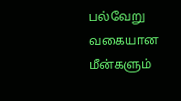பல்வேறு வகையான மீன்களும்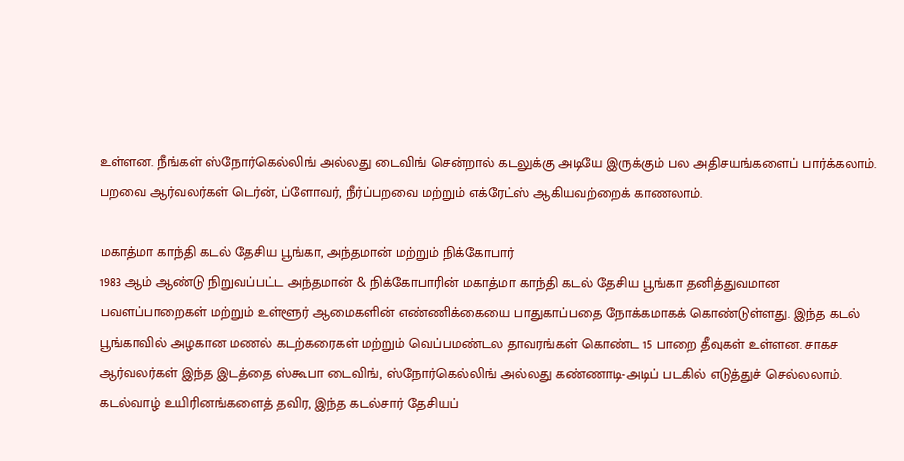உள்ளன. நீங்கள் ஸ்நோர்கெல்லிங் அல்லது டைவிங் சென்றால் கடலுக்கு அடியே இருக்கும் பல அதிசயங்களைப் பார்க்கலாம். பறவை ஆர்வலர்கள் டெர்ன், ப்ளோவர், நீர்ப்பறவை மற்றும் எக்ரேட்ஸ் ஆகியவற்றைக் காணலாம்.

மகாத்மா காந்தி கடல் தேசிய பூங்கா, அந்தமான் மற்றும் நிக்கோபார்
1983 ஆம் ஆண்டு நிறுவப்பட்ட அந்தமான் & நிக்கோபாரின் மகாத்மா காந்தி கடல் தேசிய பூங்கா தனித்துவமான பவளப்பாறைகள் மற்றும் உள்ளூர் ஆமைகளின் எண்ணிக்கையை பாதுகாப்பதை நோக்கமாகக் கொண்டுள்ளது. இந்த கடல் பூங்காவில் அழகான மணல் கடற்கரைகள் மற்றும் வெப்பமண்டல தாவரங்கள் கொண்ட 15 பாறை தீவுகள் உள்ளன. சாகச ஆர்வலர்கள் இந்த இடத்தை ஸ்கூபா டைவிங், ஸ்நோர்கெல்லிங் அல்லது கண்ணாடி-அடிப் படகில் எடுத்துச் செல்லலாம். கடல்வாழ் உயிரினங்களைத் தவிர, இந்த கடல்சார் தேசியப்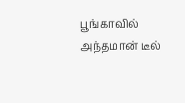பூங்காவில் அந்தமான் டீல்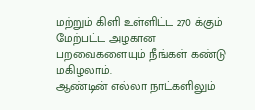மற்றும் கிளி உள்ளிட்ட 270 க்கும் மேற்பட்ட அழகான பறவைகளையும் நீங்கள் கண்டு மகிழலாம்.
ஆண்டின் எல்லா நாட்களிலும்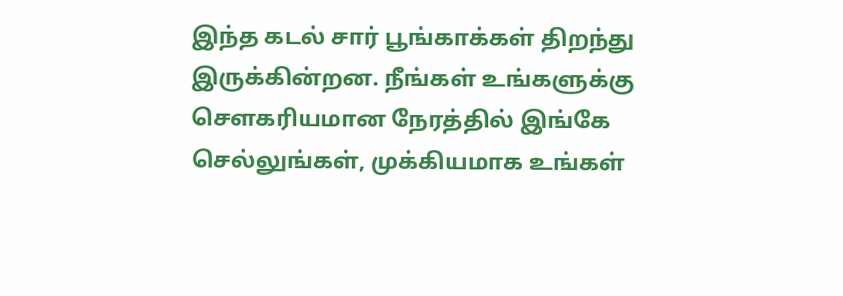இந்த கடல் சார் பூங்காக்கள் திறந்து இருக்கின்றன. நீங்கள் உங்களுக்கு சௌகரியமான நேரத்தில் இங்கே செல்லுங்கள், முக்கியமாக உங்கள்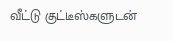வீட்டு குட்டீஸ்களுடன்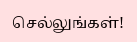செல்லுங்கள்!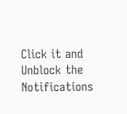Click it and Unblock the Notifications